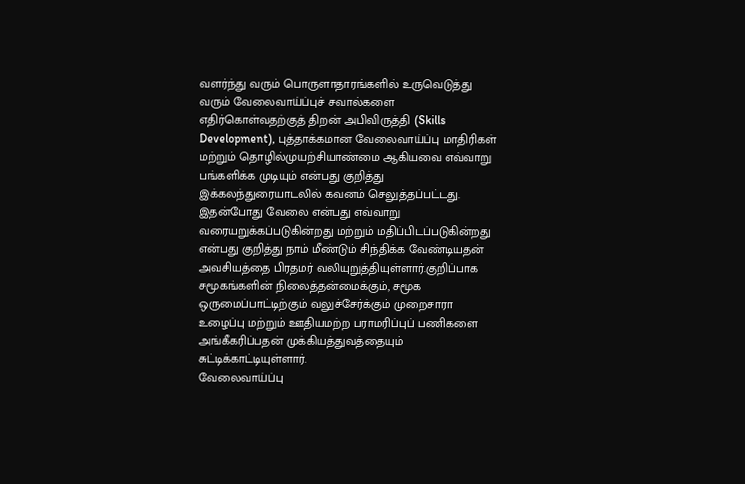வளர்ந்து வரும் பொருளாதாரங்களில் உருவெடுத்து வரும் வேலைவாய்ப்புச் சவால்களை எதிர்கொள்வதற்குத் திறன் அபிவிருத்தி (Skills Development), புத்தாக்கமான வேலைவாய்ப்பு மாதிரிகள் மற்றும் தொழில்முயற்சியாண்மை ஆகியவை எவ்வாறு பங்களிக்க முடியும் என்பது குறித்து இக்கலந்துரையாடலில் கவனம் செலுத்தப்பட்டது.
இதன்போது வேலை என்பது எவ்வாறு வரையறுக்கப்படுகின்றது மற்றும் மதிப்பிடப்படுகின்றது என்பது குறித்து நாம் மீண்டும் சிந்திக்க வேண்டியதன் அவசியத்தை பிரதமர் வலியுறுத்தியுள்ளார்.குறிப்பாக சமூகங்களின் நிலைத்தன்மைக்கும், சமூக ஒருமைப்பாட்டிற்கும் வலுச்சேர்க்கும் முறைசாரா உழைப்பு மற்றும் ஊதியமற்ற பராமரிப்புப் பணிகளை அங்கீகரிப்பதன் முக்கியத்துவத்தையும் சுட்டிக்காட்டியுள்ளார்.
வேலைவாய்ப்பு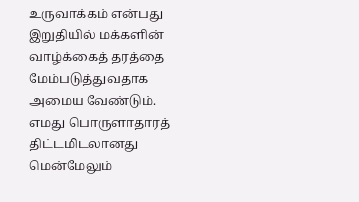உருவாக்கம் என்பது இறுதியில் மக்களின் வாழ்க்கைத் தரத்தை மேம்படுத்துவதாக அமைய வேண்டும். எமது பொருளாதாரத் திட்டமிடலானது மென்மேலும்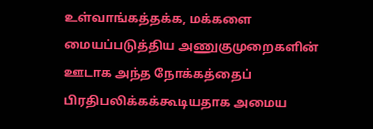உள்வாங்கத்தக்க, மக்களை மையப்படுத்திய அணுகுமுறைகளின் ஊடாக அந்த நோக்கத்தைப் பிரதிபலிக்கக்கூடியதாக அமைய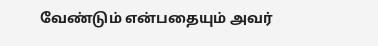வேண்டும் என்பதையும் அவர்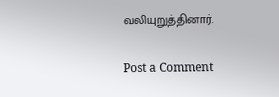வலியுறுத்தினார்.


Post a Comment